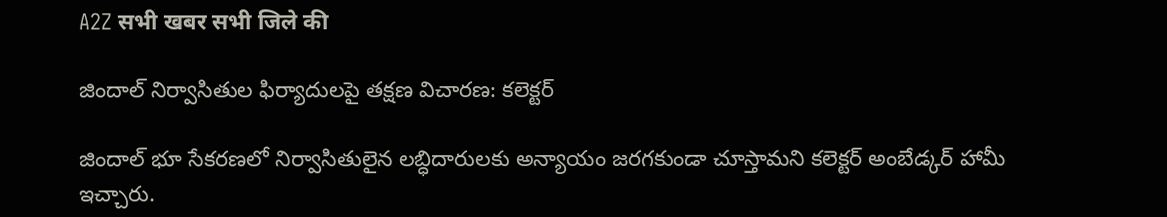A2Z सभी खबर सभी जिले की

జిందాల్‌ నిర్వాసితుల ఫిర్యాదులపై తక్షణ విచారణ: కలెక్టర్‌

జిందాల్‌ భూ సేకరణలో నిర్వాసితులైన లబ్ధిదారులకు అన్యాయం జరగకుండా చూస్తామని కలెక్టర్‌ అంబేడ్కర్‌ హామీ ఇచ్చారు.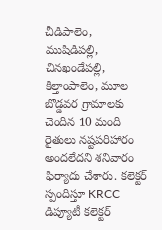చీడిపాలెం, ముషిడిపల్లి, చినఖండేపల్లి, కిల్తాంపాలెం, మూల బొడ్డవర గ్రామాలకు చెందిన 10 మంది రైతులు నష్టపరిహారం అందలేదని శనివారం ఫిర్యాదు చేశారు. కలెక్టర్‌ స్పందిస్తూ KRCC డిప్యూటీ కలెక్టర్‌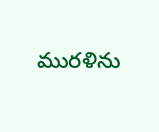మురళిను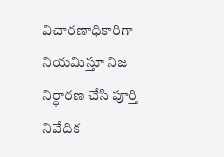విచారణాధికారిగా నియమిస్తూ నిజ నిర్ధారణ చేసి పూర్తి నివేదిక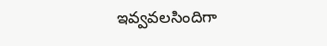ఇవ్వవలసిందిగా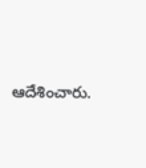ఆదేశించారు.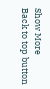Show More
Back to top button